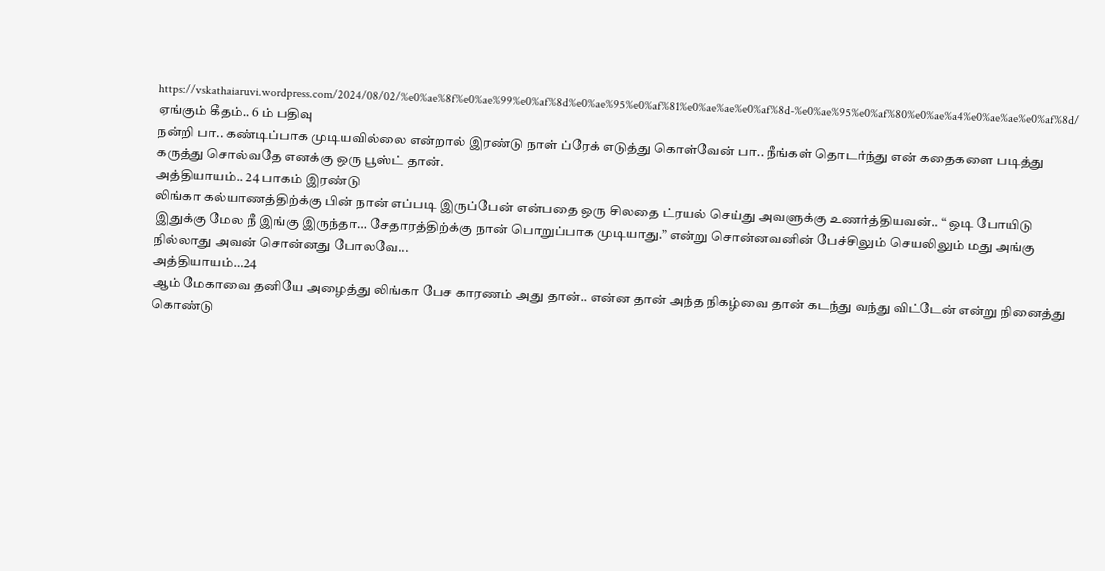https://vskathaiaruvi.wordpress.com/2024/08/02/%e0%ae%8f%e0%ae%99%e0%af%8d%e0%ae%95%e0%af%81%e0%ae%ae%e0%af%8d-%e0%ae%95%e0%af%80%e0%ae%a4%e0%ae%ae%e0%af%8d/
ஏங்கும் கீதம்.. 6 ம் பதிவு
நன்றி பா.. கண்டிப்பாக முடியவில்லை என்றால் இரண்டு நாள் ப்ரேக் எடுத்து கொள்வேன் பா.. நீங்கள் தொடர்ந்து என் கதைகளை படித்து கருத்து சொல்வதே எனக்கு ஒரு பூஸ்ட் தான்.
அத்தியாயம்.. 24 பாகம் இரண்டு
லிங்கா கல்யாணத்திற்க்கு பின் நான் எப்படி இருப்பேன் என்பதை ஒரு சிலதை ட்ரயல் செய்து அவளுக்கு உணர்த்தியவன்.. “ ஒடி போயிடு இதுக்கு மேல நீ இங்கு இருந்தா… சேதாரத்திற்க்கு நான் பொறுப்பாக முடியாது.” என்று சொன்னவனின் பேச்சிலும் செயலிலும் மது அங்கு நில்லாது அவன் சொன்னது போலவே...
அத்தியாயம்…24
ஆம் மேகாவை தனியே அழைத்து லிங்கா பேச காரணம் அது தான்.. என்ன தான் அந்த நிகழ்வை தான் கடந்து வந்து விட்டேன் என்று நினைத்து கொண்டு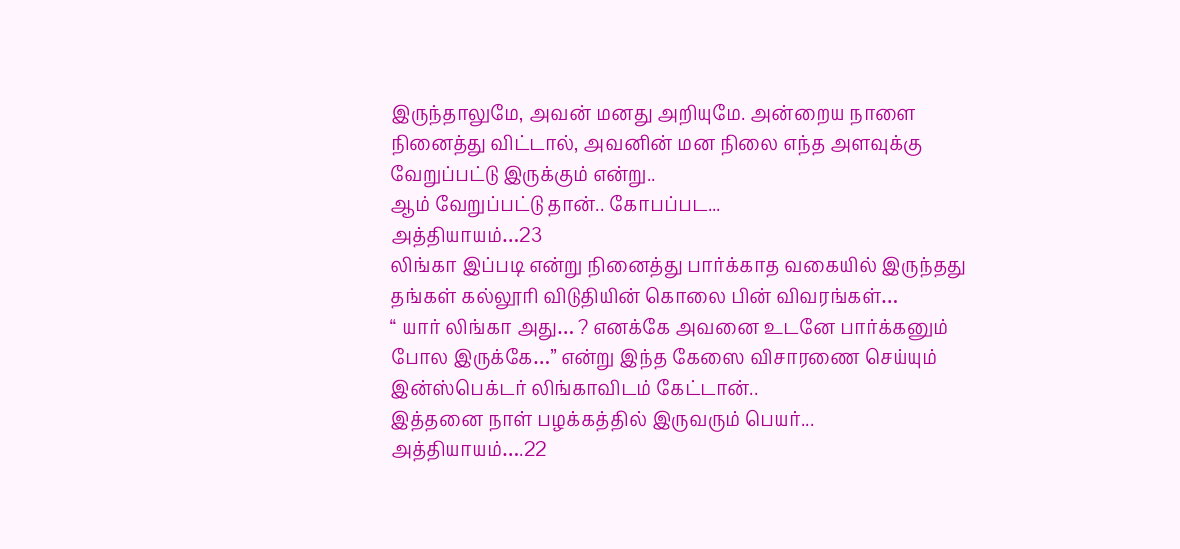இருந்தாலுமே, அவன் மனது அறியுமே. அன்றைய நாளை நினைத்து விட்டால், அவனின் மன நிலை எந்த அளவுக்கு வேறுப்பட்டு இருக்கும் என்று..
ஆம் வேறுப்பட்டு தான்.. கோபப்பட...
அத்தியாயம்…23
லிங்கா இப்படி என்று நினைத்து பார்க்காத வகையில் இருந்தது தங்கள் கல்லூரி விடுதியின் கொலை பின் விவரங்கள்…
“ யார் லிங்கா அது… ? எனக்கே அவனை உடனே பார்க்கனும் போல இருக்கே…” என்று இந்த கேஸை விசாரணை செய்யும் இன்ஸ்பெக்டர் லிங்காவிடம் கேட்டான்..
இத்தனை நாள் பழக்கத்தில் இருவரும் பெயர்...
அத்தியாயம்….22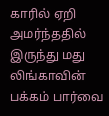காரில் ஏறி அமர்ந்ததில் இருந்து மது லிங்காவின் பக்கம் பார்வை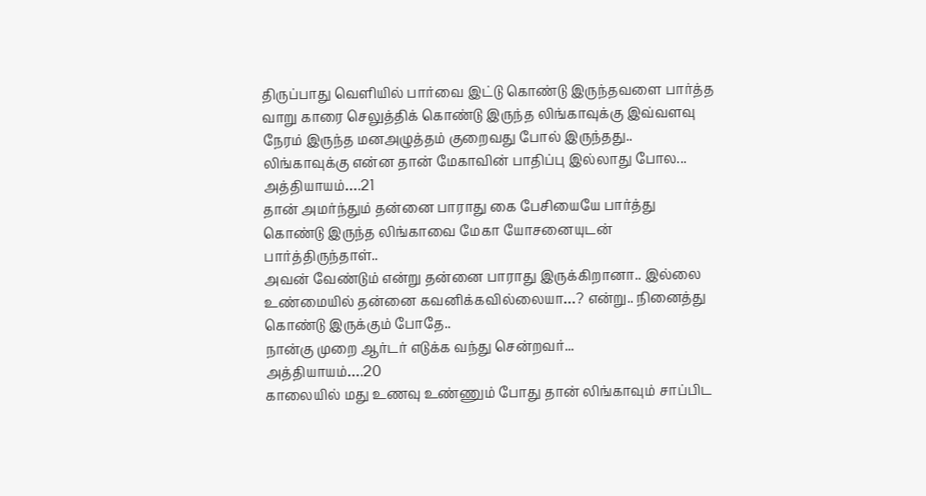திருப்பாது வெளியில் பார்வை இட்டு கொண்டு இருந்தவளை பார்த்த வாறு காரை செலுத்திக் கொண்டு இருந்த லிங்காவுக்கு இவ்வளவு நேரம் இருந்த மனஅழுத்தம் குறைவது போல் இருந்தது..
லிங்காவுக்கு என்ன தான் மேகாவின் பாதிப்பு இல்லாது போல...
அத்தியாயம்….21
தான் அமர்ந்தும் தன்னை பாராது கை பேசியையே பார்த்து கொண்டு இருந்த லிங்காவை மேகா யோசனையுடன் பார்த்திருந்தாள்..
அவன் வேண்டும் என்று தன்னை பாராது இருக்கிறானா.. இல்லை உண்மையில் தன்னை கவனிக்கவில்லையா…? என்று.. நினைத்து கொண்டு இருக்கும் போதே..
நான்கு முறை ஆர்டர் எடுக்க வந்து சென்றவர்...
அத்தியாயம்….20
காலையில் மது உணவு உண்ணும் போது தான் லிங்காவும் சாப்பிட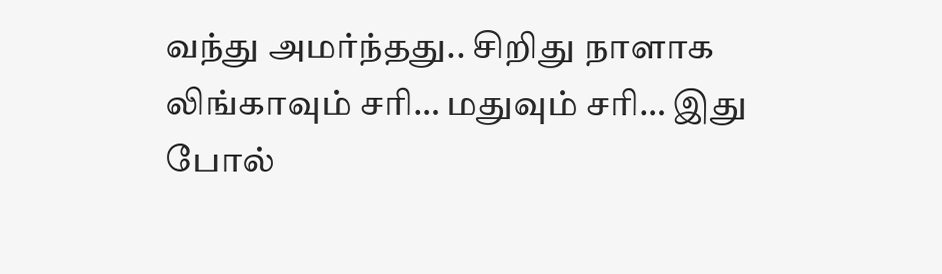வந்து அமர்ந்தது.. சிறிது நாளாக லிங்காவும் சரி… மதுவும் சரி… இது போல்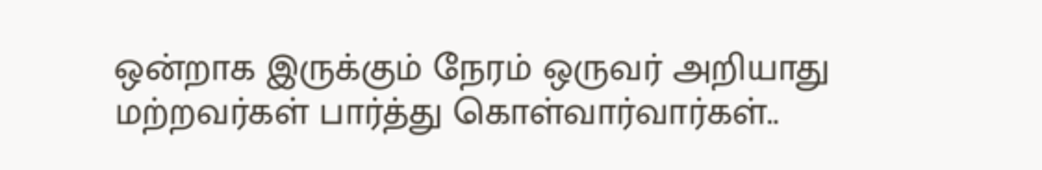ஒன்றாக இருக்கும் நேரம் ஒருவர் அறியாது மற்றவர்கள் பார்த்து கொள்வார்வார்கள்..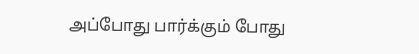அப்போது பார்க்கும் போது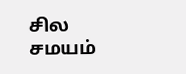சில சமயம்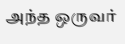அந்த ஒருவர்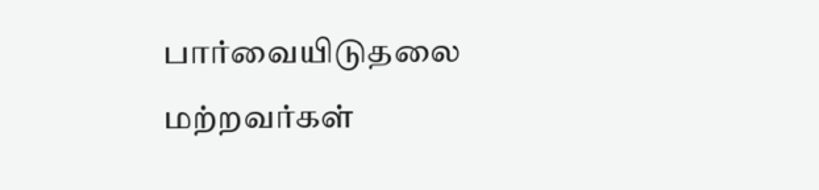பார்வையிடுதலை மற்றவர்கள்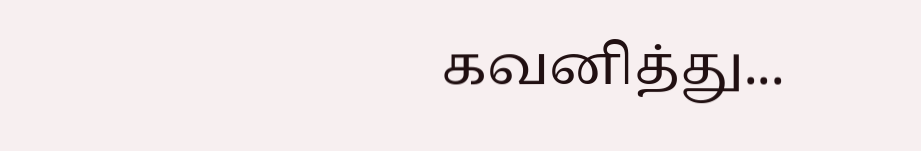கவனித்து...